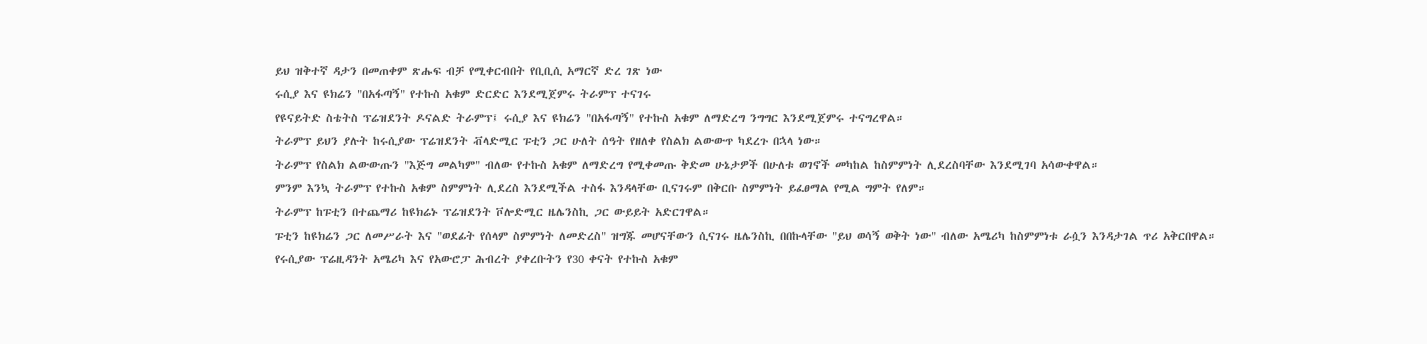ይህ ዝቅተኛ ዳታን በመጠቀም ጽሑፍ ብቻ የሚቀርብበት የቢቢሲ አማርኛ ድረ ገጽ ነው
ሩሲያ እና ዩክሬን "በአፋጣኝ" የተኩስ አቁም ድርድር እንደሚጀምሩ ትራምፕ ተናገሩ
የዩናይትድ ስቴትስ ፕሬዝደንት ዶናልድ ትራምፕ፤ ሩሲያ እና ዩክሬን "በአፋጣኝ" የተኩስ አቁም ለማድረግ ንግግር እንደሚጀምሩ ተናግረዋል።
ትራምፕ ይህን ያሉት ከሩሲያው ፕሬዝደንት ቭላድሚር ፑቲን ጋር ሁለት ሰዓት የዘለቀ የስልክ ልውውጥ ካደረጉ በኋላ ነው።
ትራምፕ የስልክ ልውውጡን "እጅግ መልካም" ብለው የተኩስ አቁም ለማድረግ የሚቀመጡ ቅድመ ሁኔታዎች በሁለቱ ወገኖች መካከል ከስምምነት ሊደረስባቸው እንደሚገባ አሳውቀዋል።
ምንም እንኳ ትራምፕ የተኩስ አቁም ስምምነት ሊደረስ እንደሚችል ተስፋ እንዳላቸው ቢናገሩም በቅርቡ ስምምነት ይፈፀማል የሚል ግምት የለም።
ትራምፕ ከፑቲን በተጨማሪ ከዩክሬኑ ፕሬዝደንት ቮሎድሚር ዜሌንስኪ ጋር ውይይት አድርገዋል።
ፑቲን ከዩክሬን ጋር ለመሥራት እና "ወደፊት የሰላም ስምምነት ለመድረስ" ዝግጁ መሆናቸውን ሲናገሩ ዜሌንስኪ በበኩላቸው "ይህ ወሳኝ ወቅት ነው" ብለው አሜሪካ ከስምምነቱ ራሷን እንዳታገል ጥሪ አቅርበዋል።
የሩሲያው ፕሬዚዳንት አሜሪካ እና የአውሮፓ ሕብረት ያቀረቡትን የ30 ቀናት የተኩስ አቁም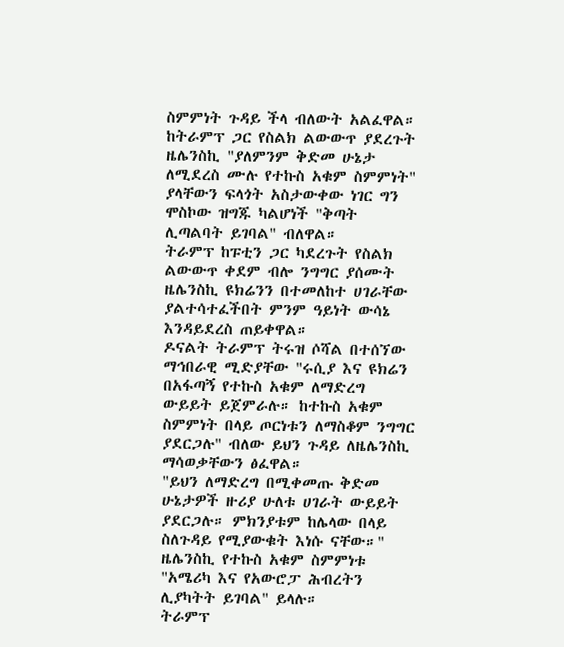ስምምነት ጉዳይ ችላ ብለውት አልፈዋል።
ከትራምፕ ጋር የስልክ ልውውጥ ያደረጉት ዜሌንስኪ "ያለምንም ቅድመ ሁኔታ ለሚደረስ ሙሉ የተኩስ አቁም ስምምነት" ያላቸውን ፍላጎት አስታውቀው ነገር ግን ሞስኮው ዝግጁ ካልሆነች "ቅጣት ሊጣልባት ይገባል" ብለዋል።
ትራምፕ ከፑቲን ጋር ካደረጉት የስልክ ልውውጥ ቀደም ብሎ ንግግር ያሰሙት ዜሌንስኪ ዩክሬንን በተመለከተ ሀገራቸው ያልተሳተፈችበት ምንም ዓይነት ውሳኔ እንዳይደረስ ጠይቀዋል።
ዶናልት ትራምፕ ትሩዝ ሶሻል በተሰኘው ማኅበራዊ ሚድያቸው "ሩሲያ እና ዩክሬን በአፋጣኝ የተኩስ አቁም ለማድረግ ውይይት ይጀምራሉ። ከተኩስ አቁም ስምምነት በላይ ጦርነቱን ለማስቆም ንግግር ያደርጋሉ" ብለው ይህን ጉዳይ ለዜሌንስኪ ማሳወቃቸውን ፅፈዋል።
"ይህን ለማድረግ በሚቀመጡ ቅድመ ሁኔታዎች ዙሪያ ሁለቱ ሀገራት ውይይት ያደርጋሉ። ምክንያቱም ከሌላው በላይ ስለጉዳይ የሚያውቁት እነሱ ናቸው።"
ዜሌንስኪ የተኩስ አቁም ስምምነቱ "አሜሪካ እና የአውሮፓ ሕብረትን ሊያካትት ይገባል" ይላሉ።
ትራምፕ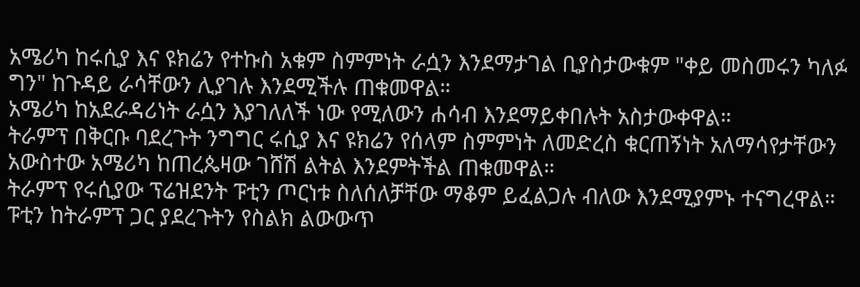አሜሪካ ከሩሲያ እና ዩክሬን የተኩስ አቁም ስምምነት ራሷን እንደማታገል ቢያስታውቁም "ቀይ መስመሩን ካለፉ ግን" ከጉዳይ ራሳቸውን ሊያገሉ እንደሚችሉ ጠቁመዋል።
አሜሪካ ከአደራዳሪነት ራሷን እያገለለች ነው የሚለውን ሐሳብ እንደማይቀበሉት አስታውቀዋል።
ትራምፕ በቅርቡ ባደረጉት ንግግር ሩሲያ እና ዩክሬን የሰላም ስምምነት ለመድረስ ቁርጠኝነት አለማሳየታቸውን አውስተው አሜሪካ ከጠረጴዛው ገሸሽ ልትል እንደምትችል ጠቁመዋል።
ትራምፕ የሩሲያው ፕሬዝደንት ፑቲን ጦርነቱ ስለሰለቻቸው ማቆም ይፈልጋሉ ብለው እንደሚያምኑ ተናግረዋል።
ፑቲን ከትራምፕ ጋር ያደረጉትን የስልክ ልውውጥ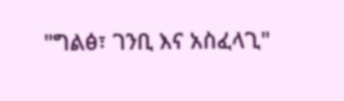"ግልፅ፣ ገንቢ እና አስፈላጊ"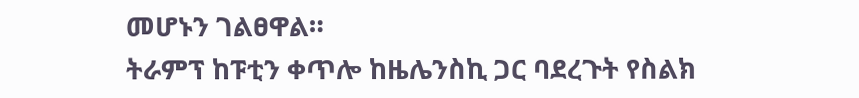መሆኑን ገልፀዋል።
ትራምፕ ከፑቲን ቀጥሎ ከዜሌንስኪ ጋር ባደረጉት የስልክ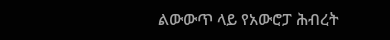ልውውጥ ላይ የአውሮፓ ሕብረት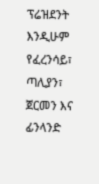ፕሬዝደንት እንዲሁም የፈረንሳይ፣ ጣሊያን፣ ጀርመን እና ፊንላንድ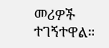መሪዎች ተገኝተዋል።